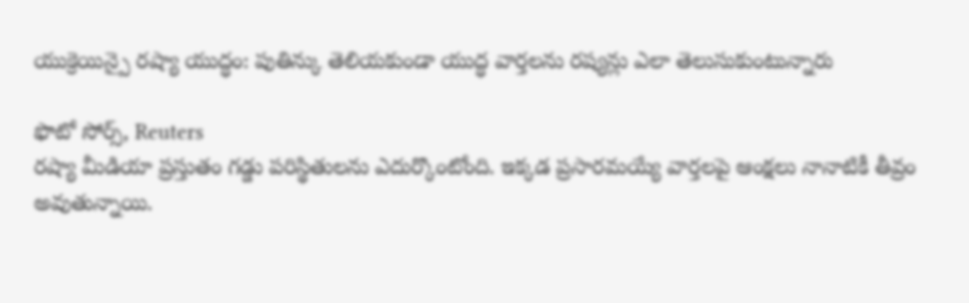యుక్రెయిన్పై రష్యా యుద్ధం: పుతిన్కు తెలియకుండా యుద్ధ వార్తలను రష్యన్లు ఎలా తెలుసుకుంటున్నారు

ఫొటో సోర్స్, Reuters
రష్యా మీడియా ప్రస్తుతం గడ్డు పరిస్థితులను ఎదుర్కొంటోంది. ఇక్కడ ప్రసారమయ్యే వార్తలపై ఆంక్షలు నానాటికీ తీవ్రం అవుతున్నాయి.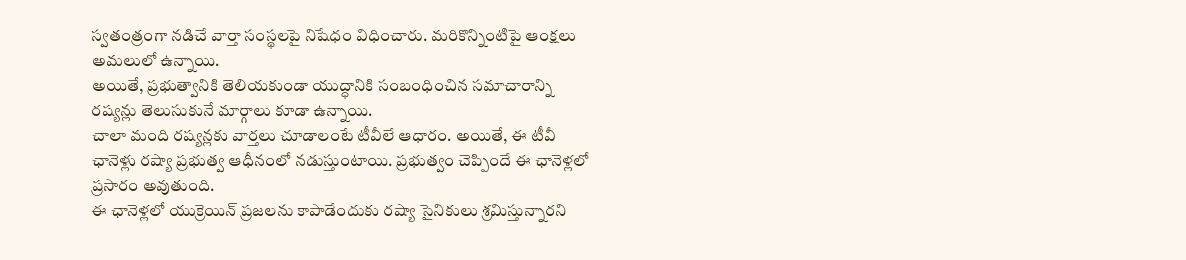స్వతంత్రంగా నడిచే వార్తా సంస్థలపై నిషేధం విధించారు. మరికొన్నింటిపై ఆంక్షలు అమలులో ఉన్నాయి.
అయితే, ప్రభుత్వానికి తెలియకుండా యుద్ధానికి సంబంధించిన సమాచారాన్ని రష్యన్లు తెలుసుకునే మార్గాలు కూడా ఉన్నాయి.
చాలా మంది రష్యన్లకు వార్తలు చూడాలంటే టీవీలే ఆధారం. అయితే, ఈ టీవీ ఛానెళ్లు రష్యా ప్రభుత్వ ఆధీనంలో నడుస్తుంటాయి. ప్రభుత్వం చెప్పిందే ఈ ఛానెళ్లలో ప్రసారం అవుతుంది.
ఈ ఛానెళ్లలో యుక్రెయిన్ ప్రజలను కాపాడేందుకు రష్యా సైనికులు శ్రమిస్తున్నారని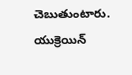చెబుతుంటారు. యుక్రెయిన్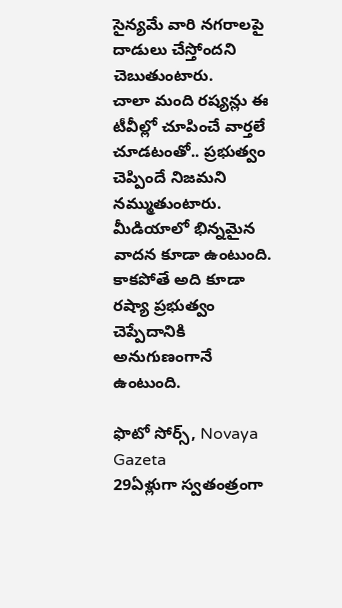సైన్యమే వారి నగరాలపై దాడులు చేస్తోందని చెబుతుంటారు.
చాలా మంది రష్యన్లు ఈ టీవీల్లో చూపించే వార్తలే చూడటంతో.. ప్రభుత్వం చెప్పిందే నిజమని నమ్ముతుంటారు.
మీడియాలో భిన్నమైన వాదన కూడా ఉంటుంది. కాకపోతే అది కూడా రష్యా ప్రభుత్వం చెప్పేదానికి అనుగుణంగానే ఉంటుంది.

ఫొటో సోర్స్, Novaya Gazeta
29ఏళ్లుగా స్వతంత్రంగా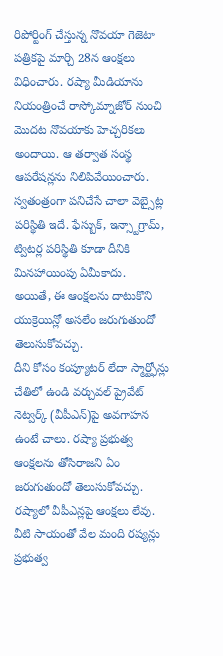రిపోర్టింగ్ చేస్తున్న నొవయా గెజెటా పత్రికపై మార్చి 28న ఆంక్షలు విధించారు. రష్యా మీడియాను నియంత్రించే రాస్కోమ్నాజోర్ నుంచి మొదట నొవయాకు హెచ్చరికలు అందాయి. ఆ తర్వాత సంస్థ ఆపరేషన్లను నిలిపివేయించారు.
స్వతంత్రంగా పనిచేసే చాలా వెబ్సైట్ల పరిస్థితి ఇదే. ఫేస్బుక్, ఇన్స్టాగ్రామ్, ట్విటర్ల పరిస్థితి కూడా దీనికి మినహాయింపు ఏమీకాదు.
అయితే, ఈ ఆంక్షలను దాటుకొని యుక్రెయిన్లో అసలేం జరుగుతుందో తెలుసుకోవచ్చు.
దీని కోసం కంప్యూటర్ లేదా స్మార్ట్ఫోన్లు చేతిలో ఉండి వర్చువల్ ప్రైవేట్ నెట్వర్క్ (వీపీఎన్)పై అవగాహన ఉంటే చాలు. రష్యా ప్రభుత్వ ఆంక్షలను తోసిరాజని ఏం జరుగుతుందో తెలుసుకోవచ్చు.
రష్యాలో వీపీఎన్లపై ఆంక్షలు లేవు. వీటి సాయంతో వేల మంది రష్యన్లు ప్రభుత్వ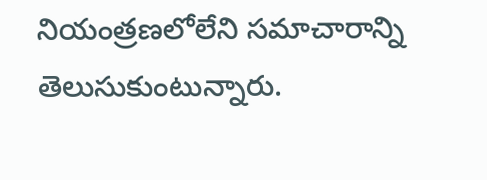నియంత్రణలోలేని సమాచారాన్ని తెలుసుకుంటున్నారు.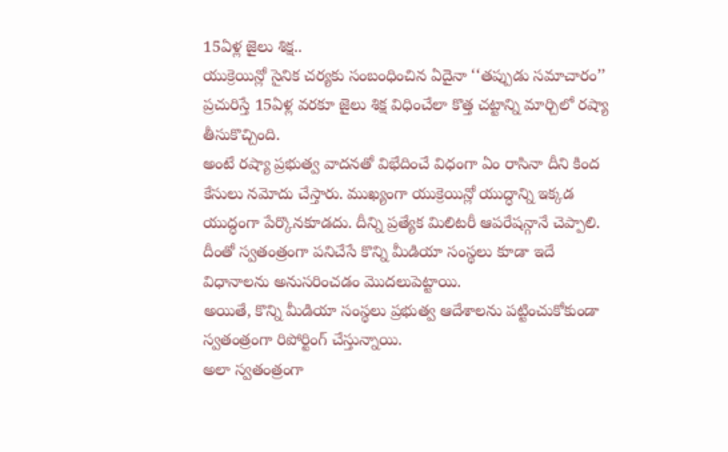15ఏళ్ల జైలు శిక్ష..
యుక్రెయిన్లో సైనిక చర్యకు సంబంధించిన ఏదైనా ‘‘తప్పుడు సమాచారం’’ ప్రచురిస్తే 15ఏళ్ల వరకూ జైలు శిక్ష విధించేలా కొత్త చట్టాన్ని మార్చిలో రష్యా తీసుకొచ్చింది.
అంటే రష్యా ప్రభుత్వ వాదనతో విభేదించే విధంగా ఏం రాసినా దీని కింద కేసులు నమోదు చేస్తారు. ముఖ్యంగా యుక్రెయిన్లో యుద్ధాన్ని ఇక్కడ యుద్ధంగా పేర్కొనకూడదు. దీన్ని ప్రత్యేక మిలిటరీ ఆపరేషన్గానే చెప్పాలి.
దీంతో స్వతంత్రంగా పనిచేసే కొన్ని మీడియా సంస్థలు కూడా ఇదే విధానాలను అనుసరించడం మొదలుపెట్టాయి.
అయితే, కొన్ని మీడియా సంస్థలు ప్రభుత్వ ఆదేశాలను పట్టించుకోకుండా స్వతంత్రంగా రిపోర్టింగ్ చేస్తున్నాయి.
అలా స్వతంత్రంగా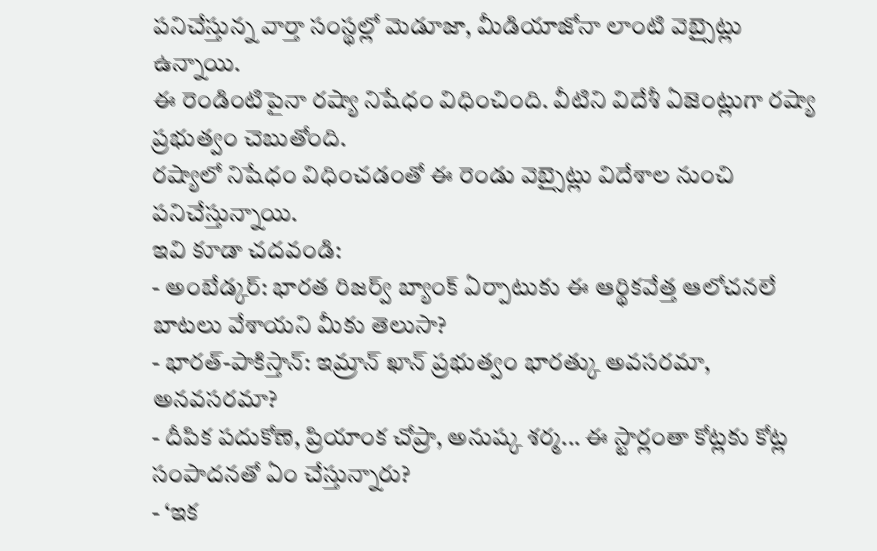పనిచేస్తున్న వార్తా సంస్థల్లో మెడూజా, మీడియాజోనా లాంటి వెబ్సైట్లు ఉన్నాయి.
ఈ రెండింటిపైనా రష్యా నిషేధం విధించింది. వీటిని విదేశీ ఏజెంట్లుగా రష్యా ప్రభుత్వం చెబుతోంది.
రష్యాలో నిషేధం విధించడంతో ఈ రెండు వెబ్సైట్లు విదేశాల నుంచి పనిచేస్తున్నాయి.
ఇవి కూడా చదవండి:
- అంబేడ్కర్: భారత రిజర్వ్ బ్యాంక్ ఏర్పాటుకు ఈ ఆర్థికవేత్త ఆలోచనలే బాటలు వేశాయని మీకు తెలుసా?
- భారత్-పాకిస్తాన్: ఇమ్రాన్ ఖాన్ ప్రభుత్వం భారత్కు అవసరమా, అనవసరమా?
- దీపిక పదుకోణె, ప్రియాంక చోప్రా, అనుష్క శర్మ... ఈ స్టార్లంతా కోట్లకు కోట్ల సంపాదనతో ఏం చేస్తున్నారు?
- ‘ఇక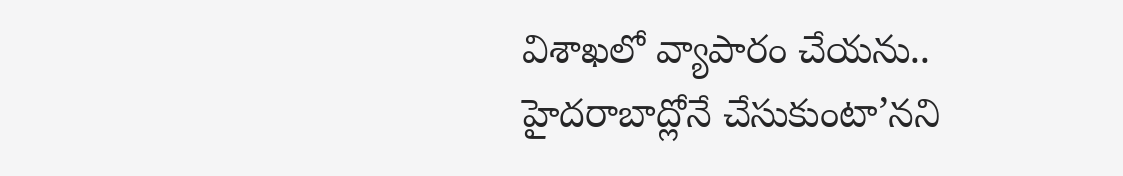విశాఖలో వ్యాపారం చేయను.. హైదరాబాద్లోనే చేసుకుంటా’నని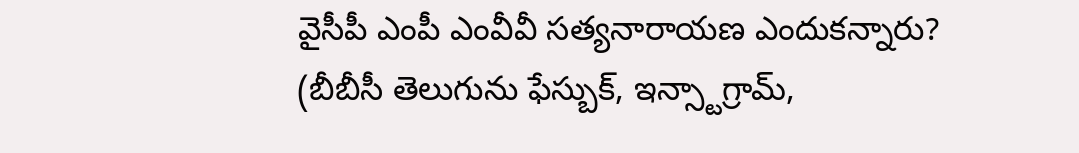వైసీపీ ఎంపీ ఎంవీవీ సత్యనారాయణ ఎందుకన్నారు?
(బీబీసీ తెలుగును ఫేస్బుక్, ఇన్స్టాగ్రామ్,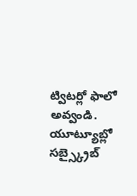ట్విటర్లో ఫాలో అవ్వండి. యూట్యూబ్లో సబ్స్క్రైబ్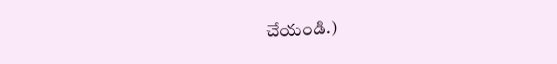చేయండి.)